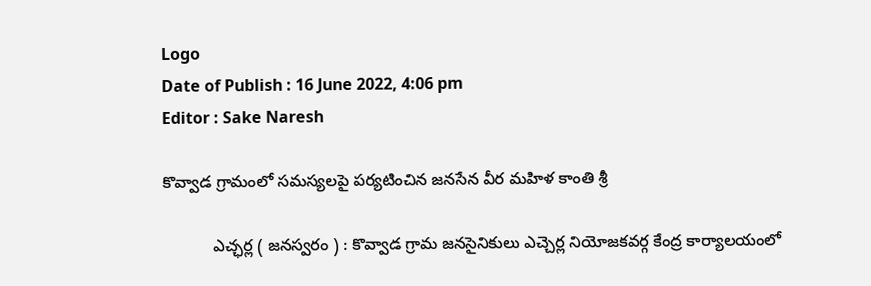Logo
Date of Publish : 16 June 2022, 4:06 pm
Editor : Sake Naresh

కొవ్వాడ గ్రామంలో సమస్యలపై పర్యటించిన జనసేన వీర మహిళ కాంతి శ్రీ

           ఎచ్ఛర్ల ( జనస్వరం ) : కొవ్వాడ గ్రామ జనసైనికులు ఎచ్చెర్ల నియోజకవర్గ కేంద్ర కార్యాలయంలో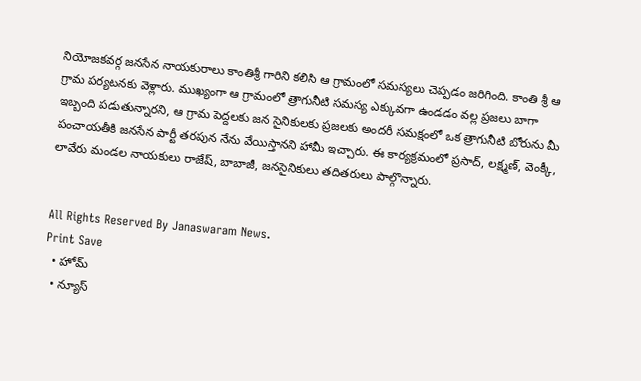నియోజకవర్గ జనసేన నాయకురాలు కాంతిశ్రీ గారిని కలిసి ఆ గ్రామంలో సమస్యలు చెప్పడం జరిగింది. కాంతి శ్రీ ఆ గ్రామ పర్యటనకు వెళ్లారు. ముఖ్యంగా ఆ గ్రామంలో త్రాగునీటి సమస్య ఎక్కువగా ఉండడం వల్ల ప్రజలు బాగా ఇబ్బంది పడుతున్నారని, ఆ గ్రామ పెద్దలకు జన సైనికులకు ప్రజలకు అందరీ సమక్షంలో ఒక త్రాగునీటి బోరును మీ పంచాయతీకి జనసేన పార్టీ తరపున నేను వేయిస్తానని హామీ ఇచ్చారు. ఈ కార్యక్రమంలో ప్రసాద్, లక్ష్మణ్, వెంక్కీ, లావేరు మండల నాయకులు రాజేష్, బాబాజీ, జనసైనికులు తదితరులు పాల్గొన్నారు.


All Rights Reserved By Janaswaram News.
Print Save
  • హోమ్
  • న్యూస్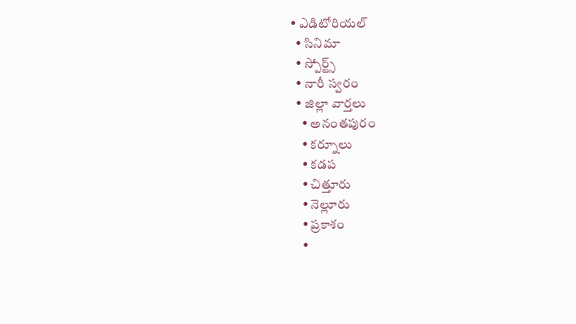• ఎడిటోరియల్
  • సినిమా
  • స్పోర్ట్స్
  • నారీ స్వరం
  • జిల్లా వార్తలు
    • అనంతపురం
    • కర్నూలు
    • కడప
    • చిత్తూరు
    • నెల్లూరు
    • ప్రకాశం
    •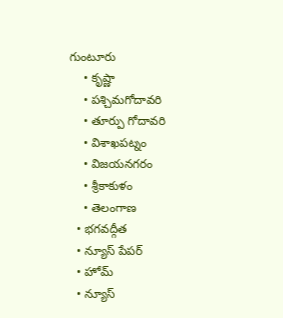గుంటూరు
    • కృష్ణా
    • పశ్చిమగోదావరి
    • తూర్పు గోదావరి
    • విశాఖపట్నం
    • విజయనగరం
    • శ్రీకాకుళం
    • తెలంగాణ
  • భగవద్గీత
  • న్యూస్ పేపర్
  • హోమ్
  • న్యూస్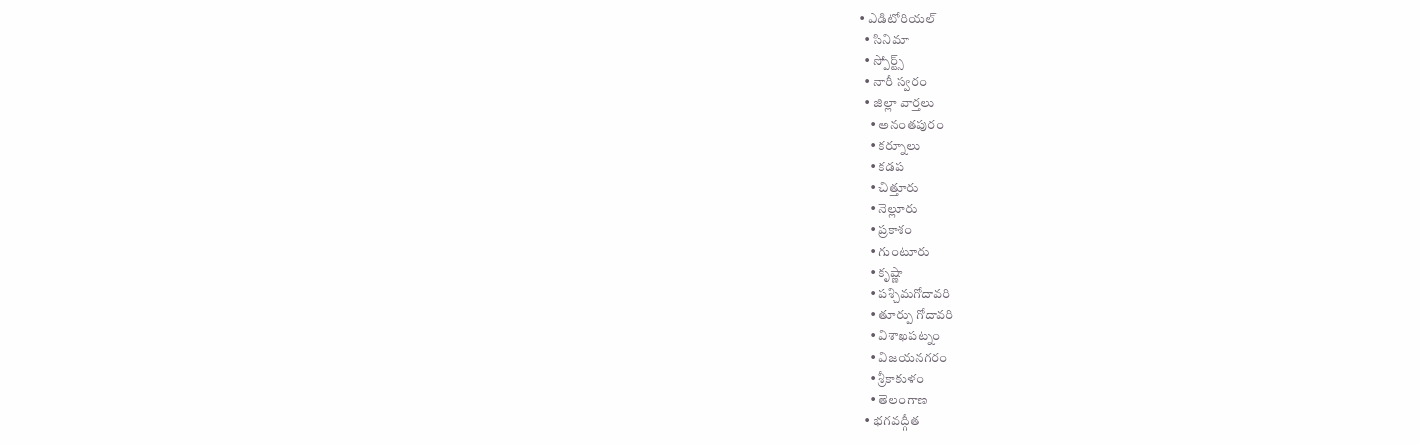• ఎడిటోరియల్
  • సినిమా
  • స్పోర్ట్స్
  • నారీ స్వరం
  • జిల్లా వార్తలు
    • అనంతపురం
    • కర్నూలు
    • కడప
    • చిత్తూరు
    • నెల్లూరు
    • ప్రకాశం
    • గుంటూరు
    • కృష్ణా
    • పశ్చిమగోదావరి
    • తూర్పు గోదావరి
    • విశాఖపట్నం
    • విజయనగరం
    • శ్రీకాకుళం
    • తెలంగాణ
  • భగవద్గీత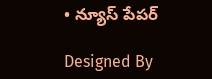• న్యూస్ పేపర్

Designed By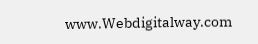www.Webdigitalway.com